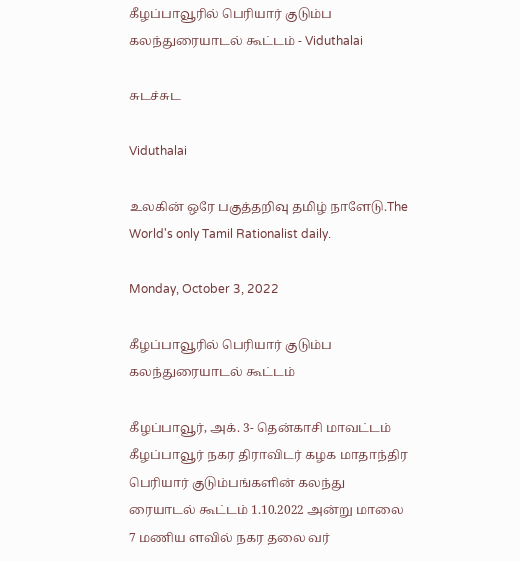கீழப்பாவூரில் பெரியார் குடும்ப கலந்துரையாடல் கூட்டம் - Viduthalai

சுடச்சுட

Viduthalai

உலகின் ஒரே பகுத்தறிவு தமிழ் நாளேடு.The World's only Tamil Rationalist daily.

Monday, October 3, 2022

கீழப்பாவூரில் பெரியார் குடும்ப கலந்துரையாடல் கூட்டம்

கீழப்பாவூர், அக். 3- தென்காசி மாவட்டம் கீழப்பாவூர் நகர திராவிடர் கழக மாதாந்திர பெரியார் குடும்பங்களின் கலந்து ரையாடல் கூட்டம் 1.10.2022 அன்று மாலை 7 மணிய ளவில் நகர தலை வர்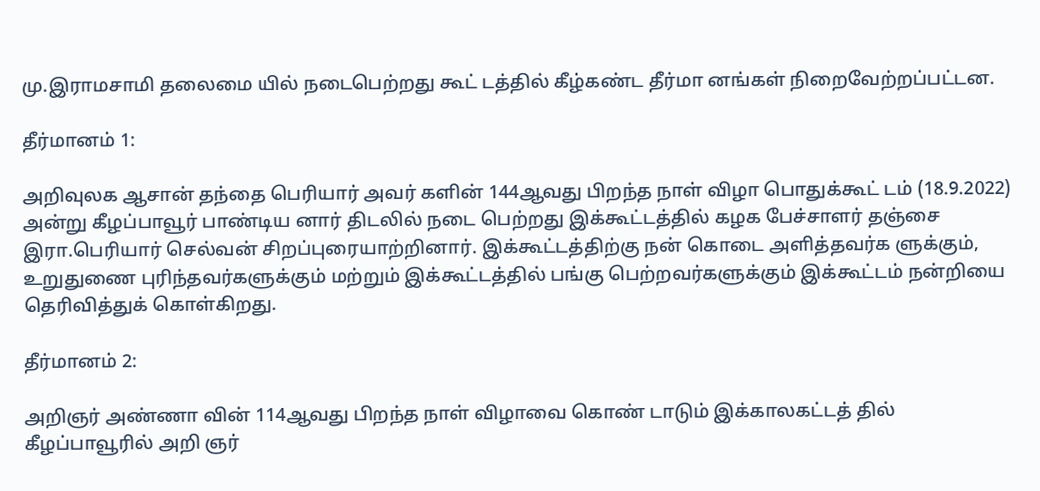மு.இராமசாமி தலைமை யில் நடைபெற்றது கூட் டத்தில் கீழ்கண்ட தீர்மா னங்கள் நிறைவேற்றப்பட்டன.

தீர்மானம் 1:

அறிவுலக ஆசான் தந்தை பெரியார் அவர் களின் 144ஆவது பிறந்த நாள் விழா பொதுக்கூட் டம் (18.9.2022) அன்று கீழப்பாவூர் பாண்டிய னார் திடலில் நடை பெற்றது இக்கூட்டத்தில் கழக பேச்சாளர் தஞ்சை இரா.பெரியார் செல்வன் சிறப்புரையாற்றினார். இக்கூட்டத்திற்கு நன் கொடை அளித்தவர்க ளுக்கும், உறுதுணை புரிந்தவர்களுக்கும் மற்றும் இக்கூட்டத்தில் பங்கு பெற்றவர்களுக்கும் இக்கூட்டம் நன்றியை தெரிவித்துக் கொள்கிறது.

தீர்மானம் 2:

அறிஞர் அண்ணா வின் 114ஆவது பிறந்த நாள் விழாவை கொண் டாடும் இக்காலகட்டத் தில் கீழப்பாவூரில் அறி ஞர்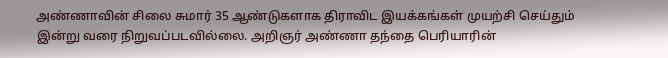அண்ணாவின் சிலை சுமார் 35 ஆண்டுகளாக திராவிட இயக்கங்கள் முயற்சி செய்தும் இன்று வரை நிறுவப்படவில்லை. அறிஞர் அண்ணா தந்தை பெரியாரின்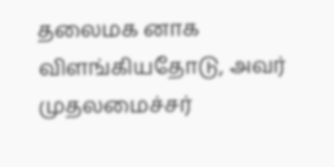தலைமக னாக விளங்கியதோடு, அவர் முதலமைச்சர்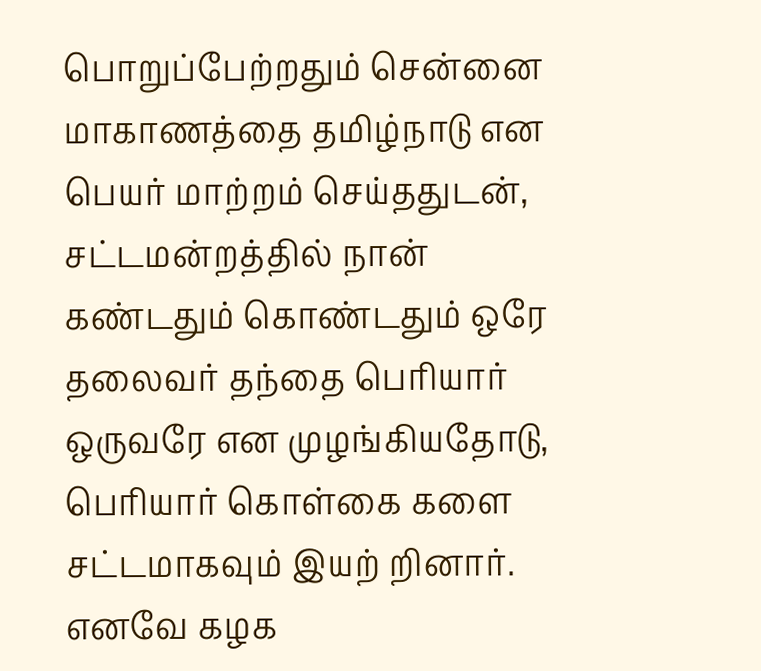பொறுப்பேற்றதும் சென்னை மாகாணத்தை தமிழ்நாடு என பெயர் மாற்றம் செய்ததுடன், சட்டமன்றத்தில் நான் கண்டதும் கொண்டதும் ஒரே தலைவர் தந்தை பெரியார் ஒருவரே என முழங்கியதோடு, பெரியார் கொள்கை களை சட்டமாகவும் இயற் றினார். எனவே கழக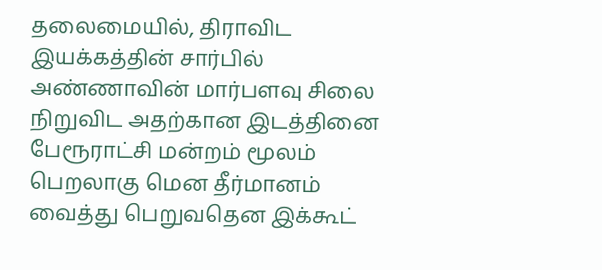தலைமையில், திராவிட இயக்கத்தின் சார்பில் அண்ணாவின் மார்பளவு சிலை நிறுவிட அதற்கான இடத்தினை பேரூராட்சி மன்றம் மூலம் பெறலாகு மென தீர்மானம் வைத்து பெறுவதென இக்கூட்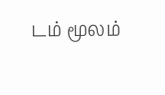டம் மூலம்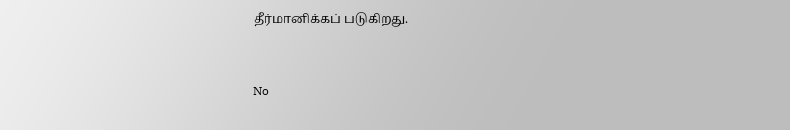தீர்மானிக்கப் படுகிறது.


No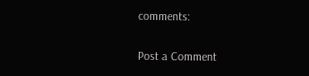comments:

Post a Comment